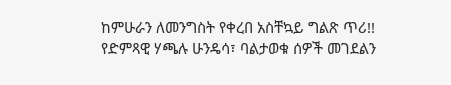ከምሁራን ለመንግስት የቀረበ አስቸኳይ ግልጽ ጥሪ!!
የድምጻዊ ሃጫሉ ሁንዴሳ፣ ባልታወቁ ሰዎች መገደልን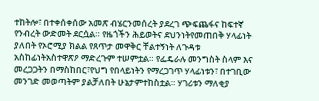ተከትሎ፣ በተቀሰቀሰው አመጽ ብሄርንመሰረት ያደረገ ጭፍጨፋና ከፍተኛ የንብረት ውድመት ደርሷል። የዜጎችን ሕይወትና ደህንነትየመጠበቅ ሃላፊነት ያለበት የኦሮሚያ ክልል የጸጥታ መዋቅር ቸልተኝነት ለጉዳቱ አስከፊነትአስተዋጽዖ ማድረጉም ተሠምቷል። የፌዴራሉ መንግስት ስላም እና መረጋጋትን በማስከበር፣የህግ የበላይነትን የማረጋገጥ ሃላፊነቱን፣ በተገቢው መንገድ መወጣትም ያልቻለበት ሁኔታምተከስቷል። ሃገሪቱን ማለቂያ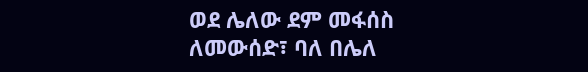ወደ ሌለው ደም መፋሰስ ለመውሰድ፣ ባለ በሌለ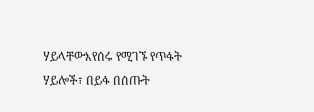ሃይላቸውእየሰሩ የሚገኙ የጥፋት ሃይሎች፣ በይፋ በሰጡት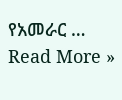የአመራር …
Read More »